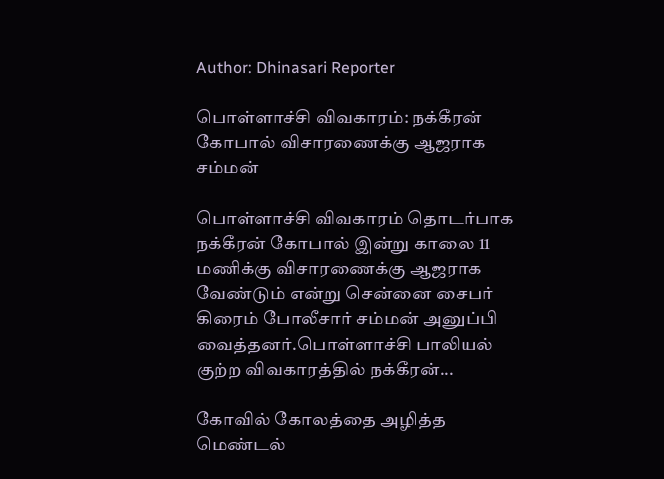Author: Dhinasari Reporter

பொள்ளாச்சி விவகாரம்: நக்கீரன் கோபால் விசாரணைக்கு ஆஜராக சம்மன்

பொள்ளாச்சி விவகாரம் தொடர்பாக நக்கீரன் கோபால் இன்று காலை 11 மணிக்கு விசாரணைக்கு ஆஜராக வேண்டும் என்று சென்னை சைபர் கிரைம் போலீசார் சம்மன் அனுப்பி வைத்தனர்.பொள்ளாச்சி பாலியல் குற்ற விவகாரத்தில் நக்கீரன்...

கோவில் கோலத்தை அழித்த மெண்டல்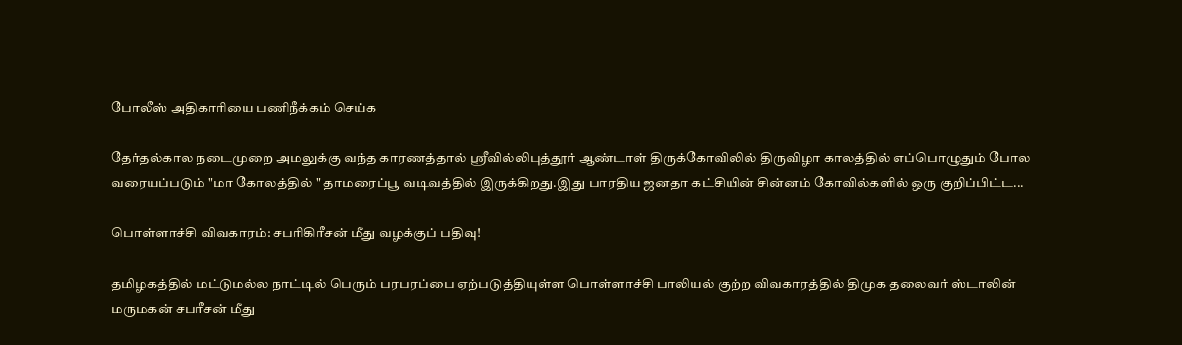போலீஸ் அதிகாரியை பணிநீக்கம் செய்க

தேர்தல்கால நடைமுறை அமலுக்கு வந்த காரணத்தால் ஸ்ரீவில்லிபுத்தூர் ஆண்டாள் திருக்கோவிலில் திருவிழா காலத்தில் எப்பொழுதும் போல வரையப்படும் "மா கோலத்தில் " தாமரைப்பூ வடிவத்தில் இருக்கிறது.இது பாரதிய ஜனதா கட்சியின் சின்னம் கோவில்களில் ஒரு குறிப்பிட்ட...

பொள்ளாச்சி விவகாரம்: சபரிகிரீசன் மீது வழக்குப் பதிவு!

தமிழகத்தில் மட்டுமல்ல நாட்டில் பெரும் பரபரப்பை ஏற்படுத்தியுள்ள பொள்ளாச்சி பாலியல் குற்ற விவகாரத்தில் திமுக தலைவர் ஸ்டாலின் மருமகன் சபரீசன் மீது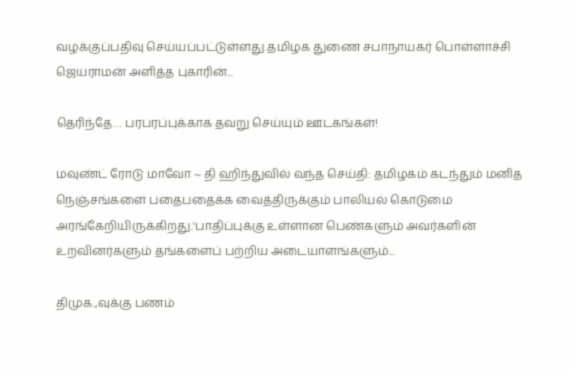வழக்குப்பதிவு செய்யப்பட்டுள்ளது.தமிழக துணை சபாநாயகர் பொள்ளாச்சி ஜெயராமன் அளித்த புகாரின்...

தெரிந்தே… பரபரப்புக்காக தவறு செய்யும் ஊடகங்கள்!

மவுண்ட் ரோடு மாவோ ~ தி ஹிந்துவில் வந்த செய்தி: தமிழகம் கடந்தும் மனித நெஞ்சங்களை பதைபதைக்க வைத்திருக்கும் பாலியல் கொடுமை அரங்கேறியிருக்கிறது.'பாதிப்புக்கு உள்ளான பெண்களும் அவர்களின் உறவினர்களும் தங்களைப் பற்றிய அடையாளங்களும்...

திமுக.,வுக்கு பணம்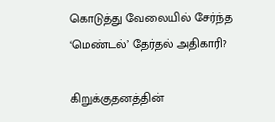கொடுத்து வேலையில் சேர்ந்த ‘மெண்டல்’ தேர்தல் அதிகாரி?

கிறுக்குதனத்தின்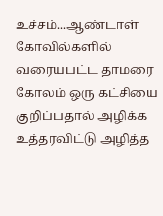உச்சம்...ஆண்டாள் கோவில்களில் வரையபட்ட தாமரை கோலம் ஒரு கட்சியை குறிப்பதால் அழிக்க உத்தரவிட்டு அழித்த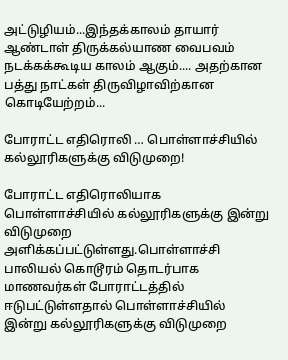அட்டுழியம்...இந்தக்காலம் தாயார் ஆண்டாள் திருக்கல்யாண வைபவம் நடக்கக்கூடிய காலம் ஆகும்.... அதற்கான பத்து நாட்கள் திருவிழாவிற்கான கொடியேற்றம்...

போராட்ட எதிரொலி … பொள்ளாச்சியில் கல்லூரிகளுக்கு விடுமுறை!

போராட்ட எதிரொலியாக பொள்ளாச்சியில் கல்லூரிகளுக்கு இன்று விடுமுறை அளிக்கப்பட்டுள்ளது.பொள்ளாச்சி பாலியல் கொடூரம் தொடர்பாக மாணவர்கள் போராட்டத்தில் ஈடுபட்டுள்ளதால் பொள்ளாச்சியில் இன்று கல்லூரிகளுக்கு விடுமுறை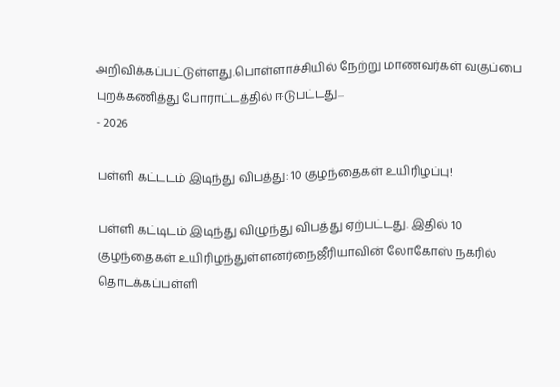அறிவிக்கப்பட்டுள்ளது.பொள்ளாச்சியில் நேற்று மாணவர்கள் வகுப்பை புறக்கணித்து போராட்டத்தில் ஈடுபட்டது...
- 2026

பள்ளி கட்டடம் இடிந்து விபத்து: 10 குழந்தைகள் உயிரிழப்பு!

பள்ளி கட்டிடம் இடிந்து விழுந்து விபத்து ஏற்பட்டது. இதில் 10 குழந்தைகள் உயிரிழந்துள்ளனர்நைஜீரியாவின் லோகோஸ் நகரில் தொடக்கப்பள்ளி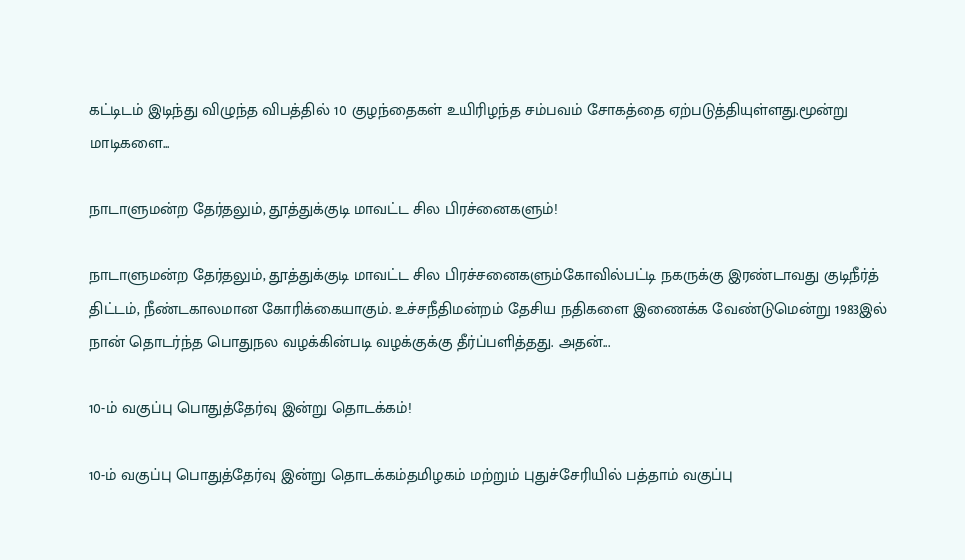கட்டிடம் இடிந்து விழுந்த விபத்தில் 10 குழந்தைகள் உயிரிழந்த சம்பவம் சோகத்தை ஏற்படுத்தியுள்ளது.மூன்று மாடிகளை...

நாடாளுமன்ற தேர்தலும், தூத்துக்குடி மாவட்ட சில பிரச்னைகளும்!

நாடாளுமன்ற தேர்தலும், தூத்துக்குடி மாவட்ட சில பிரச்சனைகளும்கோவில்பட்டி நகருக்கு இரண்டாவது குடிநீர்த் திட்டம், நீண்டகாலமான கோரிக்கையாகும். உச்சநீதிமன்றம் தேசிய நதிகளை இணைக்க வேண்டுமென்று 1983இல் நான் தொடர்ந்த பொதுநல வழக்கின்படி வழக்குக்கு தீர்ப்பளித்தது. அதன்...

10-ம் வகுப்பு பொதுத்தேர்வு இன்று தொடக்கம்!

10-ம் வகுப்பு பொதுத்தேர்வு இன்று தொடக்கம்தமிழகம் மற்றும் புதுச்சேரியில் பத்தாம் வகுப்பு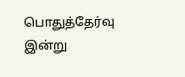பொதுத்தேர்வு இன்று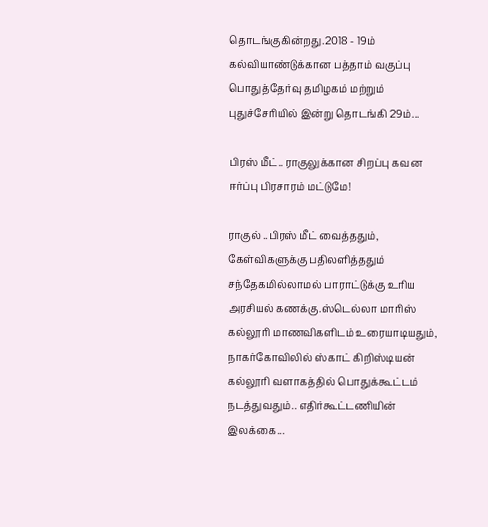தொடங்குகின்றது.2018 - 19ம் கல்வியாண்டுக்கான பத்தாம் வகுப்பு பொதுத்தேர்வு தமிழகம் மற்றும் புதுச்சேரியில் இன்று தொடங்கி 29ம்...

பிரஸ் மீட்.. ராகுலுக்கான சிறப்பு கவன ஈர்ப்பு பிரசாரம் மட்டுமே!

ராகுல் ..பிரஸ் மீட் வைத்ததும், கேள்விகளுக்கு பதிலளித்ததும் சந்தேகமில்லாமல் பாராட்டுக்கு உரிய அரசியல் கணக்கு.ஸ்டெல்லா மாரிஸ் கல்லூரி மாணவிகளிடம் உரையாடியதும், நாகர்கோவிலில் ஸ்காட் கிறிஸ்டியன் கல்லூரி வளாகத்தில் பொதுக்கூட்டம் நடத்துவதும்.. எதிர்கூட்டணியின் இலக்கை...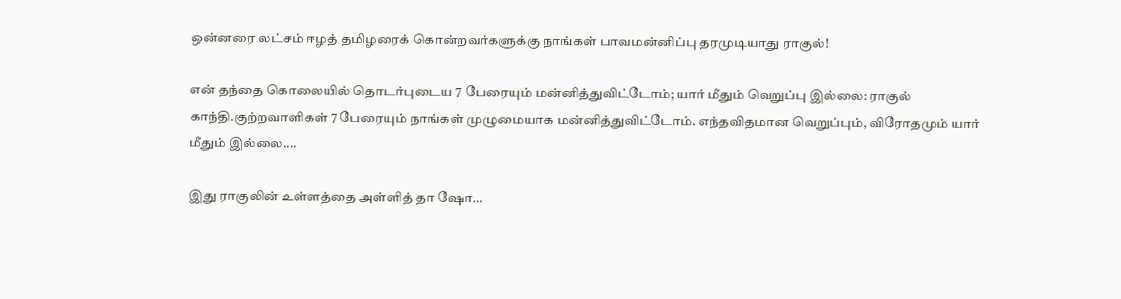ஒன்னரை லட்சம் ஈழத் தமிழரைக் கொன்றவர்களுக்கு நாங்கள் பாவமன்னிப்பு தரமுடியாது ராகுல்!

என் தந்தை கொலையில் தொடர்புடைய 7 பேரையும் மன்னித்துவிட்டோம்; யார் மீதும் வெறுப்பு இல்லை: ராகுல் காந்தி.குற்றவாளிகள் 7 பேரையும் நாங்கள் முழுமையாக மன்னித்துவிட்டோம். எந்தவிதமான வெறுப்பும், விரோதமும் யார் மீதும் இல்லை....

இது ராகுலின் உள்ளத்தை அள்ளித் தா ஷோ…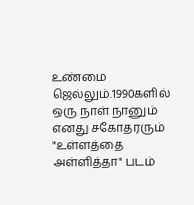உண்மை ஜெல்லும்.1990களில் ஒரு நாள் நானும் எனது சகோதரரும் "உள்ளத்தை அள்ளித்தா" படம்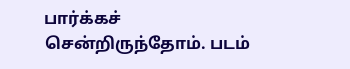பார்க்கச் சென்றிருந்தோம். படம்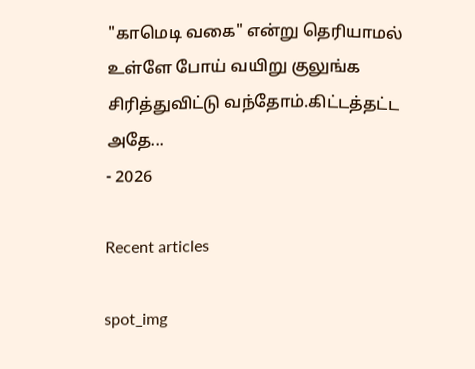"காமெடி வகை" என்று தெரியாமல் உள்ளே போய் வயிறு குலுங்க சிரித்துவிட்டு வந்தோம்.கிட்டத்தட்ட அதே...
- 2026

Recent articles

spot_img